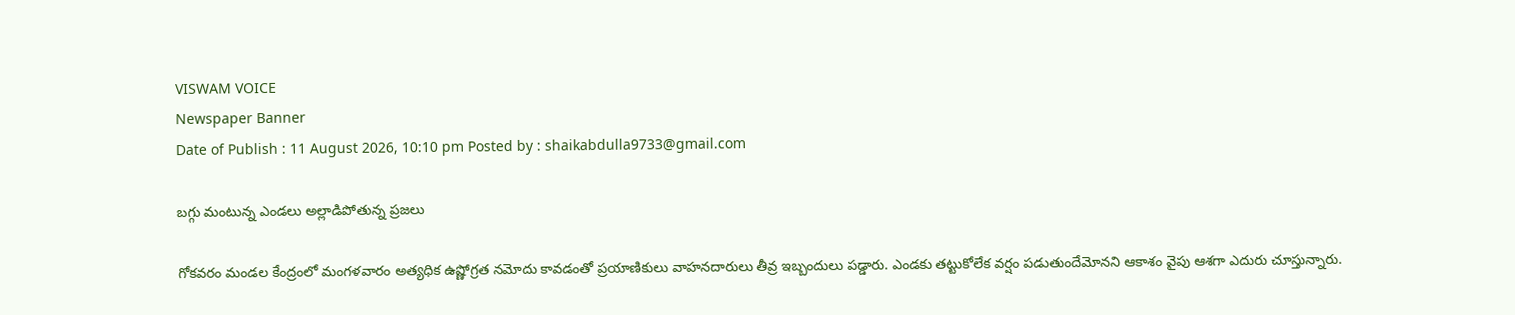VISWAM VOICE
Newspaper Banner
Date of Publish : 11 August 2026, 10:10 pm Posted by : shaikabdulla9733@gmail.com

బగ్గు మంటున్న ఎండలు అల్లాడిపోతున్న ప్రజలు

గోకవరం మండల కేంద్రంలో మంగళవారం అత్యధిక ఉష్ణోగ్రత నమోదు కావడంతో ప్రయాణికులు వాహనదారులు తీవ్ర ఇబ్బందులు పడ్డారు. ఎండకు తట్టుకోలేక వర్షం పడుతుందేమోనని ఆకాశం వైపు ఆశగా ఎదురు చూస్తున్నారు.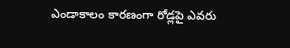ఎండాకాలం కారణంగా రోడ్లపై ఎవరు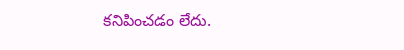కనిపించడం లేదు.